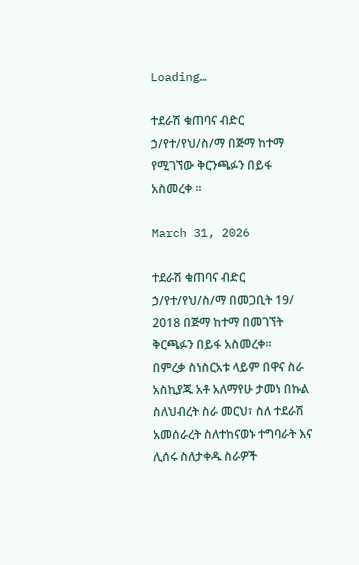Loading…

ተደራሽ ቁጠባና ብድር ኃ/የተ/የህ/ስ/ማ በጅማ ከተማ የሚገኘው ቅርንጫፉን በይፋ አስመረቀ ፡፡

March 31, 2026

ተደራሽ ቁጠባና ብድር ኃ/የተ/የህ/ስ/ማ በመጋቢት 19/ 2018 በጅማ ከተማ በመገኘት ቅርጫፉን በይፋ አስመረቀ፡፡
በምረቃ ስነስርአቱ ላይም በዋና ስራ አስኪያጁ አቶ አለማየሁ ታመነ በኩል ስለህብረት ስራ መርህ፣ ስለ ተደራሽ አመሰራረት ስለተከናወኑ ተግባራት እና ሊሰሩ ስለታቀዱ ስራዎች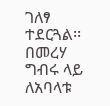ገለፃ ተደርጓል፡፡ በመረሃ ግብሩ ላይ ለአባላቱ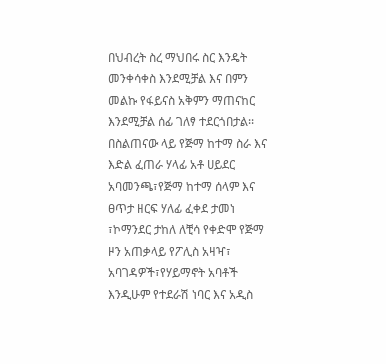በህብረት ስረ ማህበሩ ስር እንዴት መንቀሳቀስ እንደሚቻል እና በምን መልኩ የፋይናስ አቅምን ማጠናከር እንደሚቻል ሰፊ ገለፃ ተደርጎበታል፡፡
በስልጠናው ላይ የጅማ ከተማ ስራ እና እድል ፈጠራ ሃላፊ አቶ ሀይደር አባመንጫ፣የጅማ ከተማ ሰላም እና ፀጥታ ዘርፍ ሃለፊ ፈቀደ ታመነ ፣ኮማንደር ታከለ ለቺሳ የቀድሞ የጅማ ዞን አጠቃላይ የፖሊስ አዛዣ፣ አባገዳዎች፣የሃይማኖት አባቶች እንዲሁም የተደራሽ ነባር እና አዲስ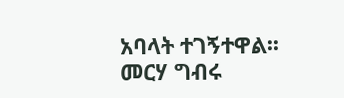አባላት ተገኝተዋል፡፡
መርሃ ግብሩ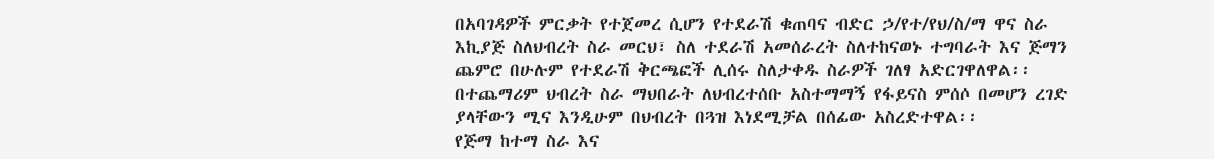በአባገዳዎች ምርቃት የተጀመረ ሲሆን የተደራሽ ቁጠባና ብድር ኃ/የተ/የህ/ስ/ማ ዋና ስራ እኪያጅ ስለህብረት ስራ መርህ፣ ስለ ተደራሽ አመሰራረት ስለተከናወኑ ተግባራት እና ጅማን ጨምሮ በሁሉም የተደራሽ ቅርጫፎች ሊሰሩ ስለታቀዱ ስራዎች ገለፃ አድርገዋለዋል፡፡ በተጨማሪም ህብረት ስራ ማህበራት ለህብረተሰቡ አስተማማኝ የፋይናስ ምሰሶ በመሆን ረገድ ያላቸውን ሚና እንዲሁም በህብረት በጓዝ እነደሚቻል በሰፊው አስረድተዋል፡፡
የጅማ ከተማ ስራ እና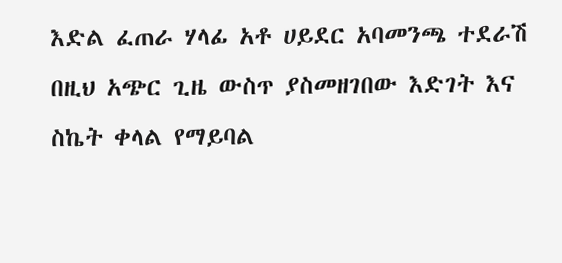እድል ፈጠራ ሃላፊ አቶ ሀይደር አባመንጫ ተደራሽ በዚህ አጭር ጊዜ ውስጥ ያስመዘገበው እድገት እና ስኬት ቀላል የማይባል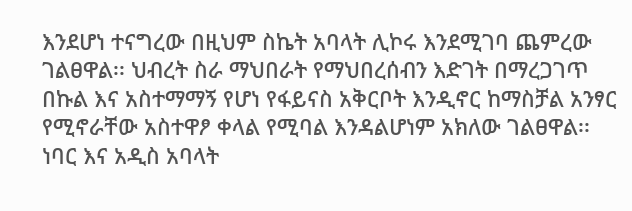እንደሆነ ተናግረው በዚህም ስኬት አባላት ሊኮሩ እንደሚገባ ጨምረው ገልፀዋል፡፡ ህብረት ስራ ማህበራት የማህበረሰብን እድገት በማረጋገጥ በኩል እና አስተማማኝ የሆነ የፋይናስ አቅርቦት እንዲኖር ከማስቻል አንፃር የሚኖራቸው አስተዋፆ ቀላል የሚባል እንዳልሆነም አክለው ገልፀዋል፡፡ ነባር እና አዲስ አባላት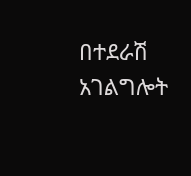በተደራሽ አገልግሎት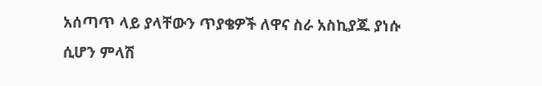አሰጣጥ ላይ ያላቸውን ጥያቄዎች ለዋና ስራ አስኪያጁ ያነሱ ሲሆን ምላሽ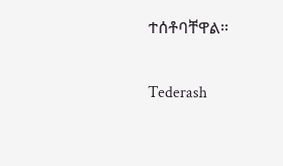ተሰቶባቸዋል፡፡

Tederash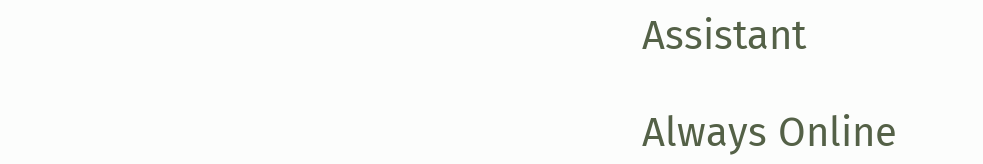Assistant

Always Online